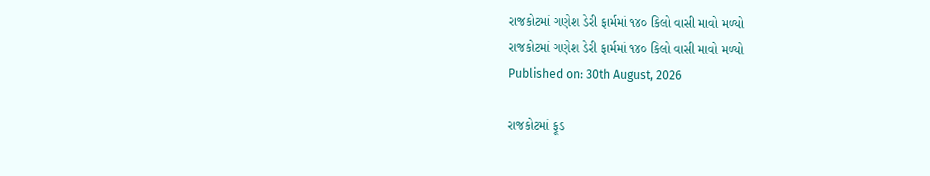રાજકોટમાં ગણેશ ડેરી ફાર્મમાં ૧૪૦ કિલો વાસી માવો મળ્યો
રાજકોટમાં ગણેશ ડેરી ફાર્મમાં ૧૪૦ કિલો વાસી માવો મળ્યો
Published on: 30th August, 2026

રાજકોટમાં ફૂડ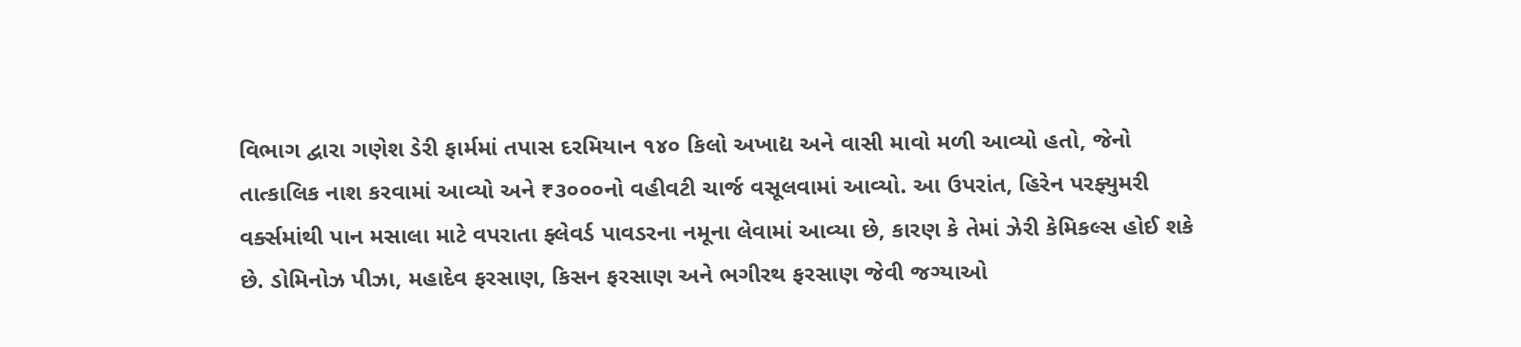વિભાગ દ્વારા ગણેશ ડેરી ફાર્મમાં તપાસ દરમિયાન ૧૪૦ કિલો અખાદ્ય અને વાસી માવો મળી આવ્યો હતો, જેનો તાત્કાલિક નાશ કરવામાં આવ્યો અને ₹૩૦૦૦નો વહીવટી ચાર્જ વસૂલવામાં આવ્યો. આ ઉપરાંત, હિરેન પરફ્યુમરી વર્ક્સમાંથી પાન મસાલા માટે વપરાતા ફ્લેવર્ડ પાવડરના નમૂના લેવામાં આવ્યા છે, કારણ કે તેમાં ઝેરી કેમિકલ્સ હોઈ શકે છે. ડોમિનોઝ પીઝા, મહાદેવ ફરસાણ, કિસન ફરસાણ અને ભગીરથ ફરસાણ જેવી જગ્યાઓ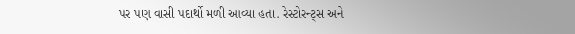પર પણ વાસી પદાર્થો મળી આવ્યા હતા. રેસ્ટોરન્ટ્સ અને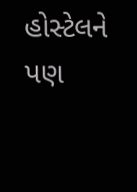હોસ્ટેલને પણ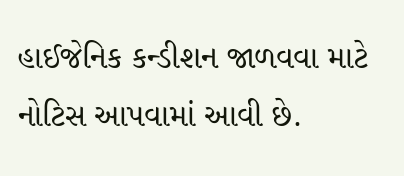હાઈજેનિક કન્ડીશન જાળવવા માટે નોટિસ આપવામાં આવી છે.